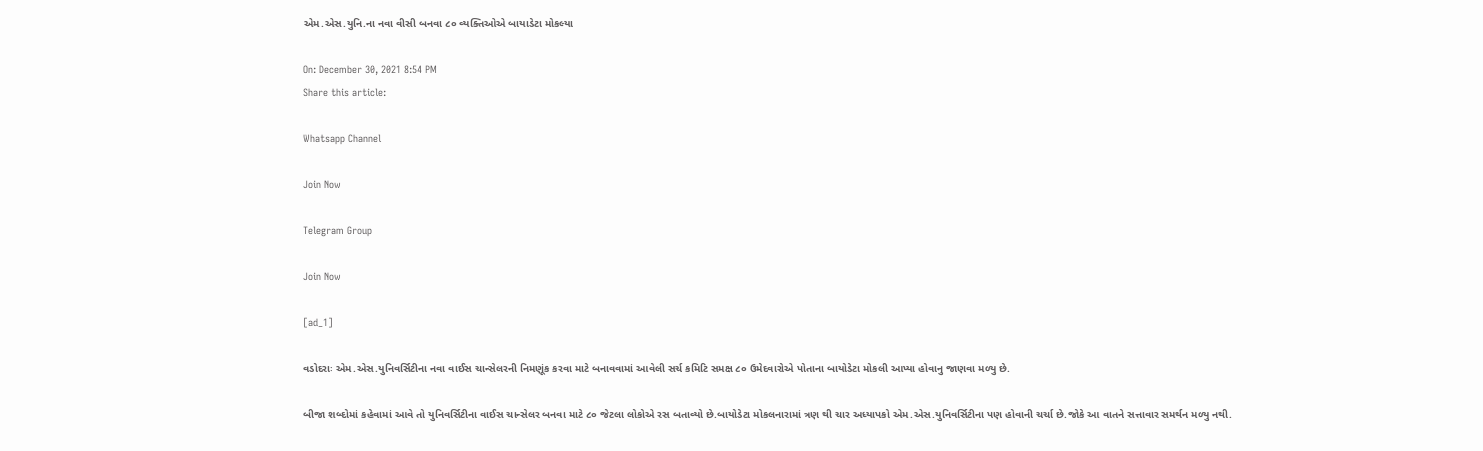એમ.એસ.યુનિ.ના નવા વીસી બનવા ૮૦ વ્યક્તિઓએ બાયાડેટા મોકલ્યા

On: December 30, 2021 8:54 PM
Share this article:

Whatsapp Channel

Join Now

Telegram Group

Join Now

[ad_1]

વડોદરાઃ એમ.એસ.યુનિવર્સિટીના નવા વાઈસ ચાન્સેલરની નિમણૂંક કરવા માટે બનાવવામાં આવેલી સર્ચ કમિટિ સમક્ષ ૮૦ ઉમેદવારોએ પોતાના બાયોડેટા મોકલી આપ્યા હોવાનુ જાણવા મળ્યુ છે.

બીજા શબ્દોમાં કહેવામાં આવે તો યુનિવર્સિટીના વાઈસ ચાન્સેલર બનવા માટે ૮૦ જેટલા લોકોએ રસ બતાવ્યો છે.બાયોડેટા મોકલનારામાં ત્રણ થી ચાર અધ્યાપકો એમ.એસ.યુનિવર્સિટીના પણ હોવાની ચર્ચા છે.જોકે આ વાતને સત્તાવાર સમર્થન મળ્યુ નથી.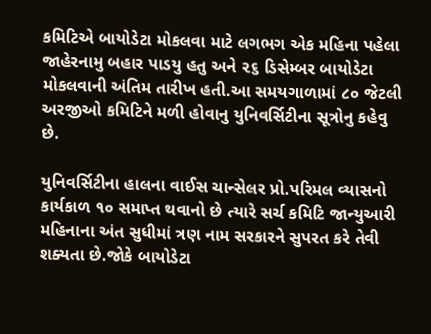કમિટિએ બાયોડેટા મોકલવા માટે લગભગ એક મહિના પહેલા જાહેરનામુ બહાર પાડયુ હતુ અને ૨૬ ડિસેમ્બર બાયોડેટા મોકલવાની અંતિમ તારીખ હતી.આ સમયગાળામાં ૮૦ જેટલી અરજીઓ કમિટિને મળી હોવાનુ યુનિવર્સિટીના સૂત્રોનુ કહેવુ છે.

યુનિવર્સિટીના હાલના વાઈસ ચાન્સેલર પ્રો.પરિમલ વ્યાસનો કાર્યકાળ ૧૦ સમાપ્ત થવાનો છે ત્યારે સર્ચ કમિટિ જાન્યુઆરી મહિનાના અંત સુધીમાં ત્રણ નામ સરકારને સુપરત કરે તેવી શક્યતા છે.જોકે બાયોડેટા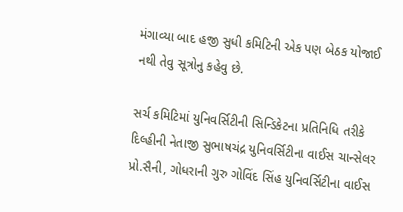મંગાવ્યા બાદ હજી સુધી કમિટિની એક પણ બેઠક યોજાઈ નથી તેવુ સૂત્રોનુ કહેવુ છે.

સર્ચ કમિટિમાં યુનિવર્સિટીની સિન્ડિકેટના પ્રતિનિધિ તરીકે દિલ્હીની નેતાજી સુભાષચંદ્ર યુનિવર્સિટીના વાઈસ ચાન્સેલર પ્રો.સૈની, ગોધરાની ગુરુ ગોવિંદ સિંહ યુનિવર્સિટીના વાઈસ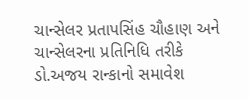ચાન્સેલર પ્રતાપસિંહ ચૌહાણ અને ચાન્સેલરના પ્રતિનિધિ તરીકે ડો.અજય રાન્કાનો સમાવેશ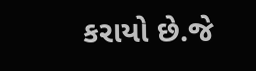કરાયો છે.જે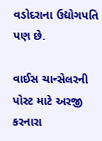વડોદરાના ઉદ્યોગપતિ પણ છે.

વાઈસ ચાન્સેલરની પોસ્ટ માટે અરજી કરનારા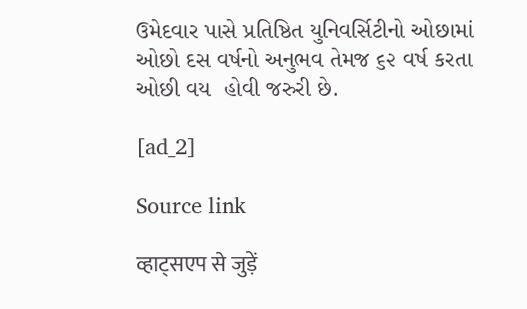ઉમેદવાર પાસે પ્રતિષ્ઠિત યુનિવર્સિટીનો ઓછામાં ઓછો દસ વર્ષનો અનુભવ તેમજ ૬૨ વર્ષ કરતા ઓછી વય  હોવી જરુરી છે.

[ad_2]

Source link

व्हाट्सएप से जुड़ें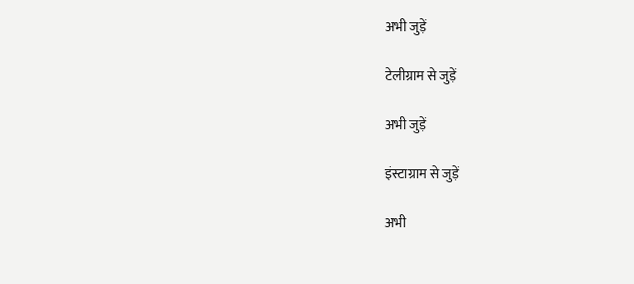अभी जुड़ें

टेलीग्राम से जुड़ें

अभी जुड़ें

इंस्टाग्राम से जुड़ें

अभी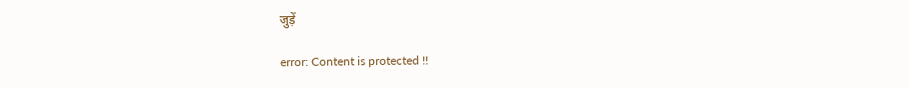जुड़ें

error: Content is protected !!